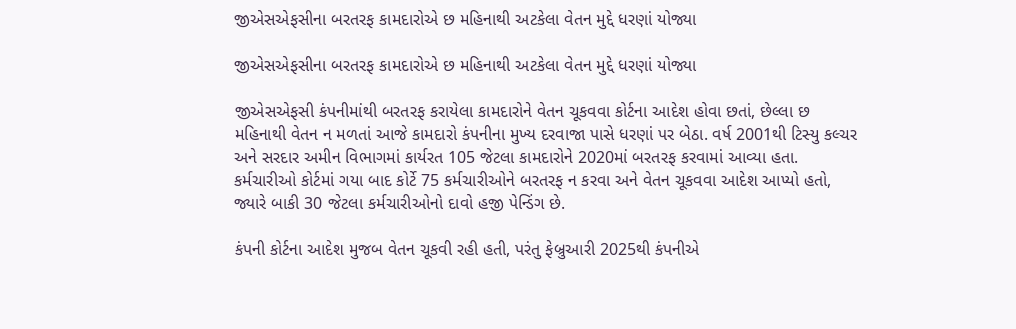જીએસએફસીના બરતરફ કામદારોએ છ મહિનાથી અટકેલા વેતન મુદ્દે ધરણાં યોજ્યા

જીએસએફસીના બરતરફ કામદારોએ છ મહિનાથી અટકેલા વેતન મુદ્દે ધરણાં યોજ્યા

જીએસએફસી કંપનીમાંથી બરતરફ કરાયેલા કામદારોને વેતન ચૂકવવા કોર્ટના આદેશ હોવા છતાં, છેલ્લા છ મહિનાથી વેતન ન મળતાં આજે કામદારો કંપનીના મુખ્ય દરવાજા પાસે ધરણાં પર બેઠા. વર્ષ 2001થી ટિસ્યુ કલ્ચર અને સરદાર અમીન વિભાગમાં કાર્યરત 105 જેટલા કામદારોને 2020માં બરતરફ કરવામાં આવ્યા હતા. કર્મચારીઓ કોર્ટમાં ગયા બાદ કોર્ટે 75 કર્મચારીઓને બરતરફ ન કરવા અને વેતન ચૂકવવા આદેશ આપ્યો હતો, જ્યારે બાકી 30 જેટલા કર્મચારીઓનો દાવો હજી પેન્ડિંગ છે.

કંપની કોર્ટના આદેશ મુજબ વેતન ચૂકવી રહી હતી, પરંતુ ફેબ્રુઆરી 2025થી કંપનીએ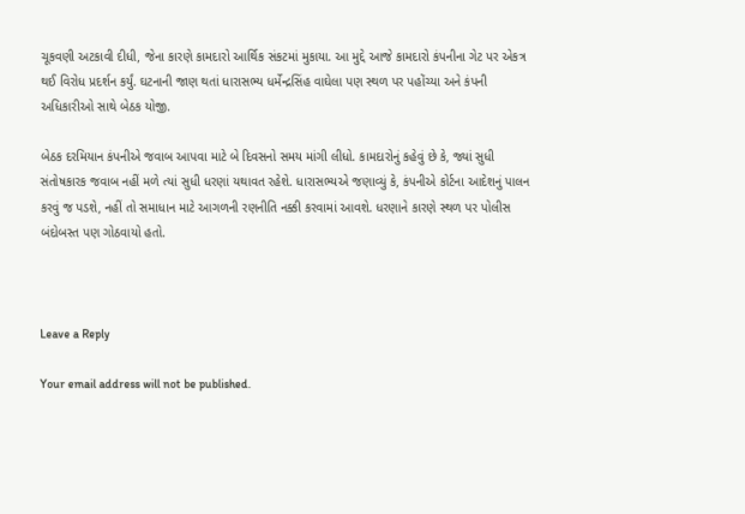ચૂકવણી અટકાવી દીધી, જેના કારણે કામદારો આર્થિક સંકટમાં મુકાયા. આ મુદ્દે આજે કામદારો કંપનીના ગેટ પર એકત્ર થઈ વિરોધ પ્રદર્શન કર્યું. ઘટનાની જાણ થતાં ધારાસભ્ય ધર્મેન્દ્રસિંહ વાઘેલા પણ સ્થળ પર પહોંચ્યા અને કંપની અધિકારીઓ સાથે બેઠક યોજી.

બેઠક દરમિયાન કંપનીએ જવાબ આપવા માટે બે દિવસનો સમય માંગી લીધો. કામદારોનું કહેવું છે કે, જ્યાં સુધી સંતોષકારક જવાબ નહીં મળે ત્યાં સુધી ધરણાં યથાવત રહેશે. ધારાસભ્યએ જણાવ્યું કે, કંપનીએ કોર્ટના આદેશનું પાલન કરવું જ પડશે, નહીં તો સમાધાન માટે આગળની રણનીતિ નક્કી કરવામાં આવશે. ધરણાને કારણે સ્થળ પર પોલીસ બંદોબસ્ત પણ ગોઠવાયો હતો.



Leave a Reply

Your email address will not be published.